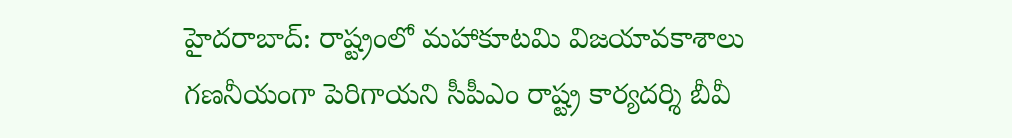హైదరాబాద్: రాష్ట్రంలో మహాకూటమి విజయావకాశాలు గణనీయంగా పెరిగాయని సీపీఎం రాష్ట్ర కార్యదర్శి బీవీ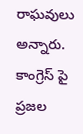రాఘవులు అన్నారు. కాంగ్రెస్ పై ప్రజల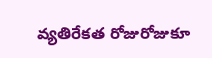వ్యతిరేకత రోజురోజుకూ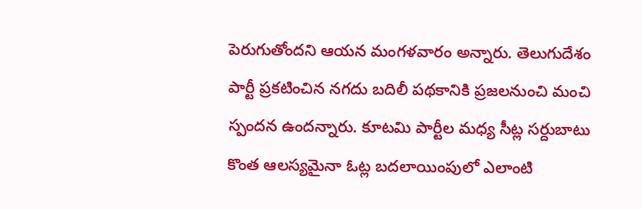పెరుగుతోందని ఆయన మంగళవారం అన్నారు. తెలుగుదేశం పార్టీ ప్రకటించిన నగదు బదిలీ పథకానికి ప్రజలనుంచి మంచి స్పందన ఉందన్నారు. కూటమి పార్టీల మధ్య సీట్ల సర్దుబాటు కొంత ఆలస్యమైనా ఓట్ల బదలాయింపులో ఎలాంటి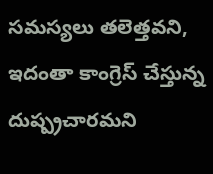సమస్యలు తలెత్తవని, ఇదంతా కాంగ్రెస్ చేస్తున్న దుష్ప్రచారమని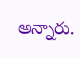అన్నారు.